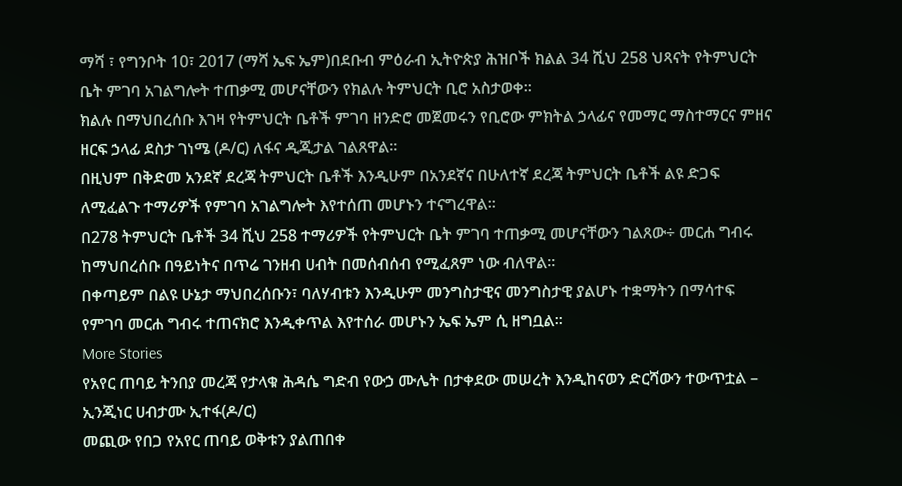ማሻ ፣ የግንቦት 10፣ 2017 (ማሻ ኤፍ ኤም)በደቡብ ምዕራብ ኢትዮጵያ ሕዝቦች ክልል 34 ሺህ 258 ህጻናት የትምህርት ቤት ምገባ አገልግሎት ተጠቃሚ መሆናቸውን የክልሉ ትምህርት ቢሮ አስታወቀ።
ክልሉ በማህበረሰቡ እገዛ የትምህርት ቤቶች ምገባ ዘንድሮ መጀመሩን የቢሮው ምክትል ኃላፊና የመማር ማስተማርና ምዘና ዘርፍ ኃላፊ ደስታ ገነሜ (ዶ/ር) ለፋና ዲጂታል ገልጸዋል።
በዚህም በቅድመ አንደኛ ደረጃ ትምህርት ቤቶች እንዲሁም በአንደኛና በሁለተኛ ደረጃ ትምህርት ቤቶች ልዩ ድጋፍ ለሚፈልጉ ተማሪዎች የምገባ አገልግሎት እየተሰጠ መሆኑን ተናግረዋል።
በ278 ትምህርት ቤቶች 34 ሺህ 258 ተማሪዎች የትምህርት ቤት ምገባ ተጠቃሚ መሆናቸውን ገልጸው÷ መርሐ ግብሩ ከማህበረሰቡ በዓይነትና በጥሬ ገንዘብ ሀብት በመሰብሰብ የሚፈጸም ነው ብለዋል።
በቀጣይም በልዩ ሁኔታ ማህበረሰቡን፣ ባለሃብቱን እንዲሁም መንግስታዊና መንግስታዊ ያልሆኑ ተቋማትን በማሳተፍ የምገባ መርሐ ግብሩ ተጠናክሮ እንዲቀጥል እየተሰራ መሆኑን ኤፍ ኤም ሲ ዘግቧል።
More Stories
የአየር ጠባይ ትንበያ መረጃ የታላቁ ሕዳሴ ግድብ የውኃ ሙሌት በታቀደው መሠረት እንዲከናወን ድርሻውን ተውጥቷል – ኢንጂነር ሀብታሙ ኢተፋ(ዶ/ር)
መጪው የበጋ የአየር ጠባይ ወቅቱን ያልጠበቀ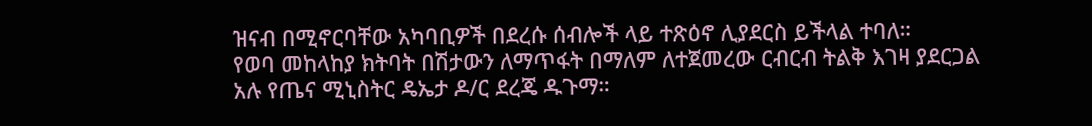ዝናብ በሚኖርባቸው አካባቢዎች በደረሱ ሰብሎች ላይ ተጽዕኖ ሊያደርስ ይችላል ተባለ።
የወባ መከላከያ ክትባት በሽታውን ለማጥፋት በማለም ለተጀመረው ርብርብ ትልቅ እገዛ ያደርጋል አሉ የጤና ሚኒስትር ዴኤታ ዶ/ር ደረጄ ዱጉማ።